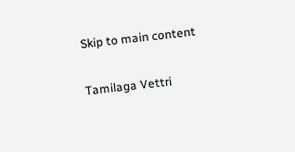Skip to main content

Tamilaga Vettri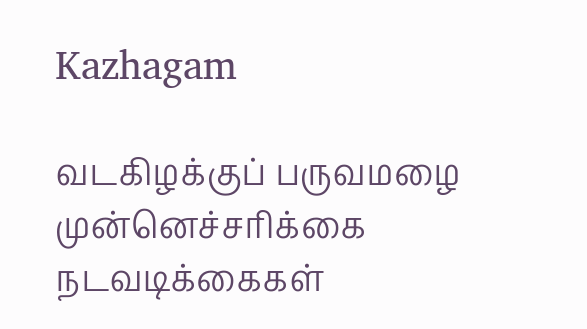Kazhagam

வடகிழக்குப் பருவமழை முன்னெச்சரிக்கை நடவடிக்கைகள்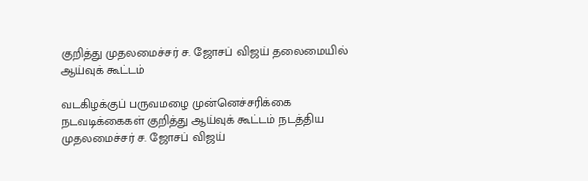குறித்து முதலமைச்சர் ச. ஜோசப் விஜய் தலைமையில் ஆய்வுக் கூட்டம்

வடகிழக்குப் பருவமழை முன்னெச்சரிக்கை நடவடிக்கைகள் குறித்து ஆய்வுக் கூட்டம் நடத்திய முதலமைச்சர் ச. ஜோசப் விஜய்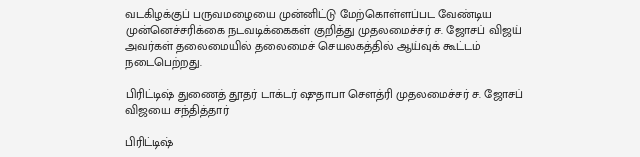வடகிழக்குப் பருவமழையை முன்னிட்டு மேற்கொள்ளப்பட வேண்டிய முன்னெச்சரிக்கை நடவடிக்கைகள் குறித்து முதலமைச்சர் ச. ஜோசப் விஜய் அவர்கள் தலைமையில் தலைமைச் செயலகத்தில் ஆய்வுக் கூட்டம் நடைபெற்றது.

பிரிட்டிஷ் துணைத் தூதர் டாக்டர் ஷுதாபா சௌத்ரி முதலமைச்சர் ச. ஜோசப் விஜயை சந்தித்தார்

பிரிட்டிஷ்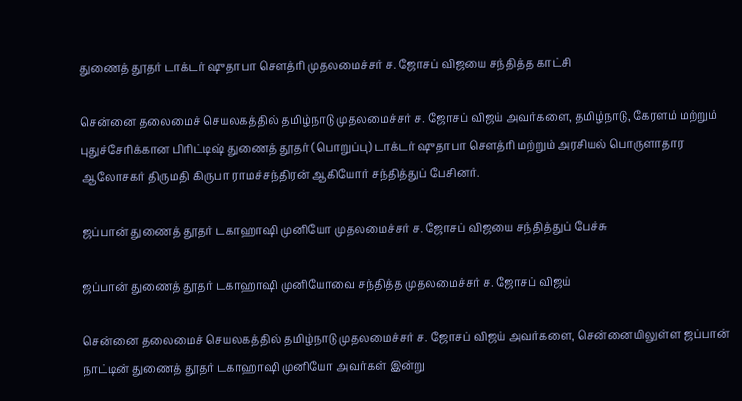துணைத் தூதர் டாக்டர் ஷுதாபா சௌத்ரி முதலமைச்சர் ச. ஜோசப் விஜயை சந்தித்த காட்சி

சென்னை தலைமைச் செயலகத்தில் தமிழ்நாடு முதலமைச்சர் ச. ஜோசப் விஜய் அவர்களை, தமிழ்நாடு, கேரளம் மற்றும் புதுச்சேரிக்கான பிரிட்டிஷ் துணைத் தூதர் (பொறுப்பு) டாக்டர் ஷுதாபா சௌத்ரி மற்றும் அரசியல் பொருளாதார ஆலோசகர் திருமதி கிருபா ராமச்சந்திரன் ஆகியோர் சந்தித்துப் பேசினர்.

ஜப்பான் துணைத் தூதர் டகாஹாஷி முனியோ முதலமைச்சர் ச. ஜோசப் விஜயை சந்தித்துப் பேச்சு

ஜப்பான் துணைத் தூதர் டகாஹாஷி முனியோவை சந்தித்த முதலமைச்சர் ச. ஜோசப் விஜய்

சென்னை தலைமைச் செயலகத்தில் தமிழ்நாடு முதலமைச்சர் ச. ஜோசப் விஜய் அவர்களை, சென்னையிலுள்ள ஜப்பான் நாட்டின் துணைத் தூதர் டகாஹாஷி முனியோ அவர்கள் இன்று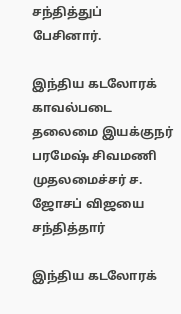சந்தித்துப் பேசினார்.

இந்திய கடலோரக் காவல்படை தலைமை இயக்குநர் பரமேஷ் சிவமணி முதலமைச்சர் ச. ஜோசப் விஜயை சந்தித்தார்

இந்திய கடலோரக்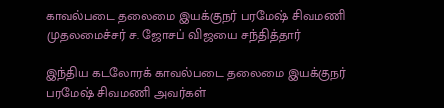காவல்படை தலைமை இயக்குநர் பரமேஷ் சிவமணி முதலமைச்சர் ச. ஜோசப் விஜயை சந்தித்தார்

இந்திய கடலோரக் காவல்படை தலைமை இயக்குநர் பரமேஷ் சிவமணி அவர்கள்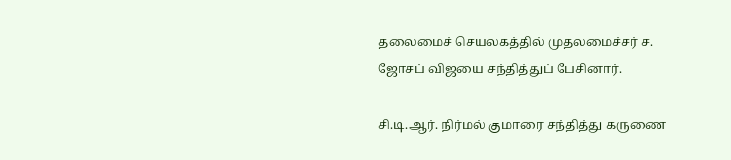தலைமைச் செயலகத்தில் முதலமைச்சர் ச. ஜோசப் விஜயை சந்தித்துப் பேசினார்.

சி.டி.ஆர். நிர்மல் குமாரை சந்தித்து கருணை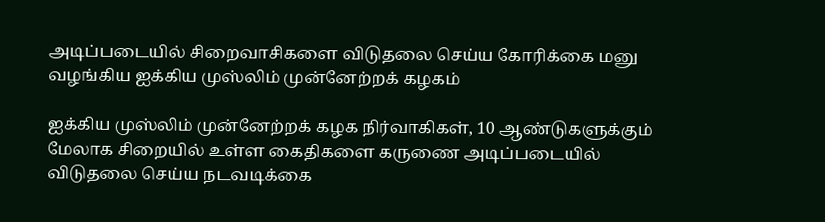அடிப்படையில் சிறைவாசிகளை விடுதலை செய்ய கோரிக்கை மனு வழங்கிய ஐக்கிய முஸ்லிம் முன்னேற்றக் கழகம்

ஐக்கிய முஸ்லிம் முன்னேற்றக் கழக நிர்வாகிகள், 10 ஆண்டுகளுக்கும் மேலாக சிறையில் உள்ள கைதிகளை கருணை அடிப்படையில் விடுதலை செய்ய நடவடிக்கை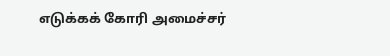எடுக்கக் கோரி அமைச்சர்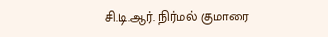சி.டி.ஆர். நிர்மல் குமாரை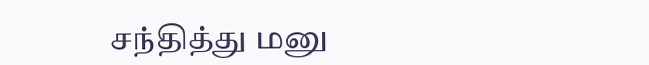சந்தித்து மனு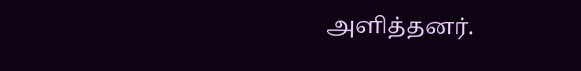அளித்தனர்.